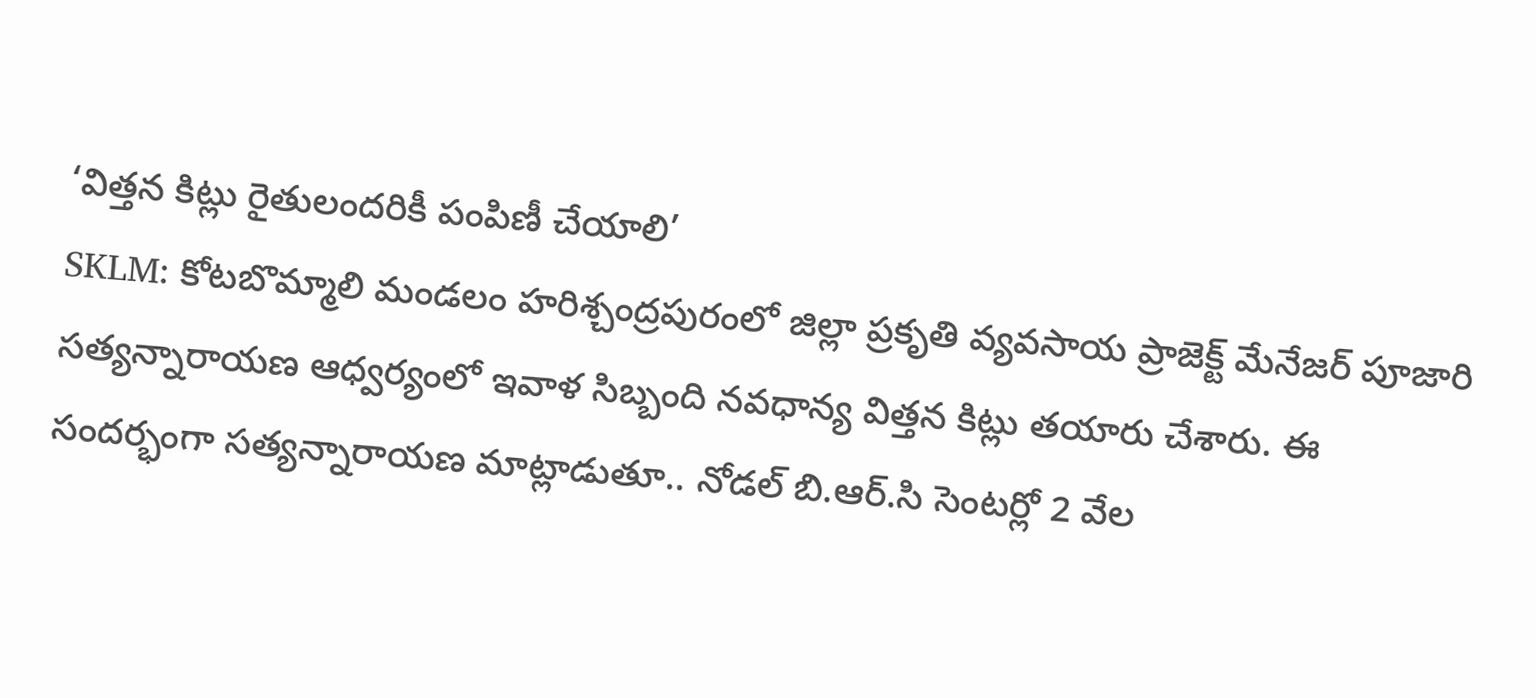‘విత్తన కిట్లు రైతులందరికీ పంపిణీ చేయాలి’
SKLM: కోటబొమ్మాలి మండలం హరిశ్చంద్రపురంలో జిల్లా ప్రకృతి వ్యవసాయ ప్రాజెక్ట్ మేనేజర్ పూజారి సత్యన్నారాయణ ఆధ్వర్యంలో ఇవాళ సిబ్బంది నవధాన్య విత్తన కిట్లు తయారు చేశారు. ఈ సందర్భంగా సత్యన్నారాయణ మాట్లాడుతూ.. నోడల్ బి.ఆర్.సి సెంటర్లో 2 వేల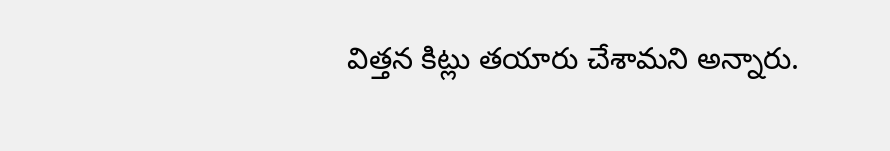విత్తన కిట్లు తయారు చేశామని అన్నారు.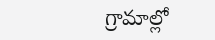గ్రామాల్లో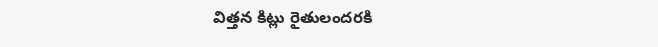విత్తన కిట్లు రైతులందరకి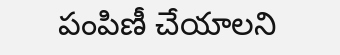పంపిణీ చేయాలని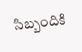సిబ్బందికి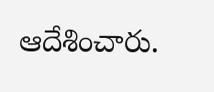ఆదేశించారు.